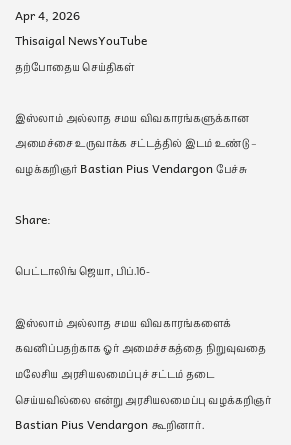Apr 4, 2026
Thisaigal NewsYouTube
தற்போதைய செய்திகள்

இஸ்லாம் அல்லாத சமய விவகாரங்களுக்கான அமைச்சை உருவாக்க சட்டத்தில் இடம் உண்டு – வழக்கறிஞர் Bastian Pius Vendargon பேச்சு

Share:

பெட்டாலிங் ஜெயா, பிப்.16-

இஸ்லாம் அல்லாத சமய விவகாரங்களைக் கவனிப்பதற்காக ஓர் அமைச்சகத்தை நிறுவுவதை மலேசிய அரசியலமைப்புச் சட்டம் தடை செய்யவில்லை என்று அரசியலமைப்பு வழக்கறிஞர் Bastian Pius Vendargon கூறினார்.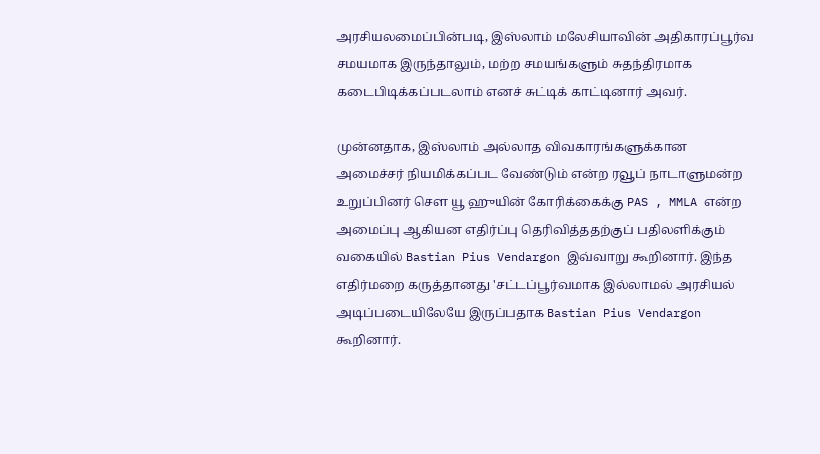அரசியலமைப்பின்படி, இஸ்லாம் மலேசியாவின் அதிகாரப்பூர்வ சமயமாக இருந்தாலும், மற்ற சமயங்களும் சுதந்திரமாக கடைபிடிக்கப்படலாம் எனச் சுட்டிக் காட்டினார் அவர்.

முன்னதாக, இஸ்லாம் அல்லாத விவகாரங்களுக்கான அமைச்சர் நியமிக்கப்பட வேண்டும் என்ற ரவூப் நாடாளுமன்ற உறுப்பினர் சௌ யூ ஹுயின் கோரிக்கைக்கு PAS , MMLA என்ற அமைப்பு ஆகியன எதிர்ப்பு தெரிவித்ததற்குப் பதிலளிக்கும் வகையில் Bastian Pius Vendargon இவ்வாறு கூறினார். இந்த எதிர்மறை கருத்தானது 'சட்டப்பூர்வமாக இல்லாமல் அரசியல் அடிப்படையிலேயே இருப்பதாக Bastian Pius Vendargon கூறினார்.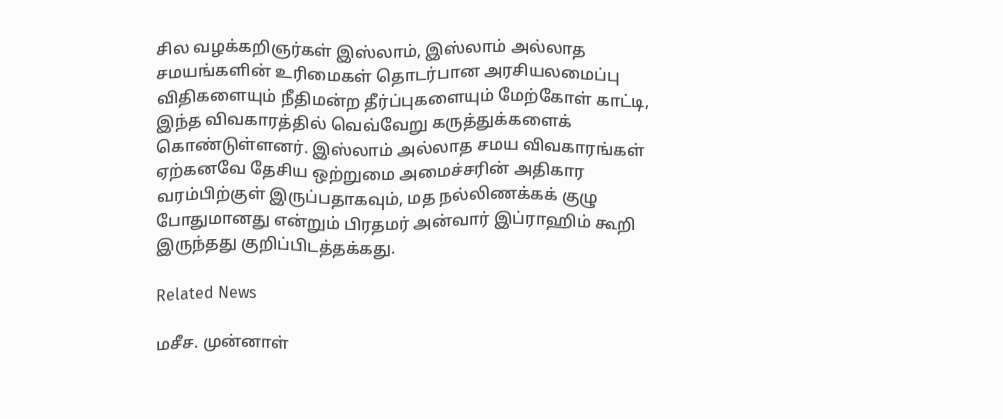சில வழக்கறிஞர்கள் இஸ்லாம், இஸ்லாம் அல்லாத சமயங்களின் உரிமைகள் தொடர்பான அரசியலமைப்பு விதிகளையும் நீதிமன்ற தீர்ப்புகளையும் மேற்கோள் காட்டி, இந்த விவகாரத்தில் வெவ்வேறு கருத்துக்களைக் கொண்டுள்ளனர். இஸ்லாம் அல்லாத சமய விவகாரங்கள் ஏற்கனவே தேசிய ஒற்றுமை அமைச்சரின் அதிகார வரம்பிற்குள் இருப்பதாகவும், மத நல்லிணக்கக் குழு போதுமானது என்றும் பிரதமர் அன்வார் இப்ராஹிம் கூறி இருந்தது குறிப்பிடத்தக்கது.

Related News

மசீச. முன்னாள்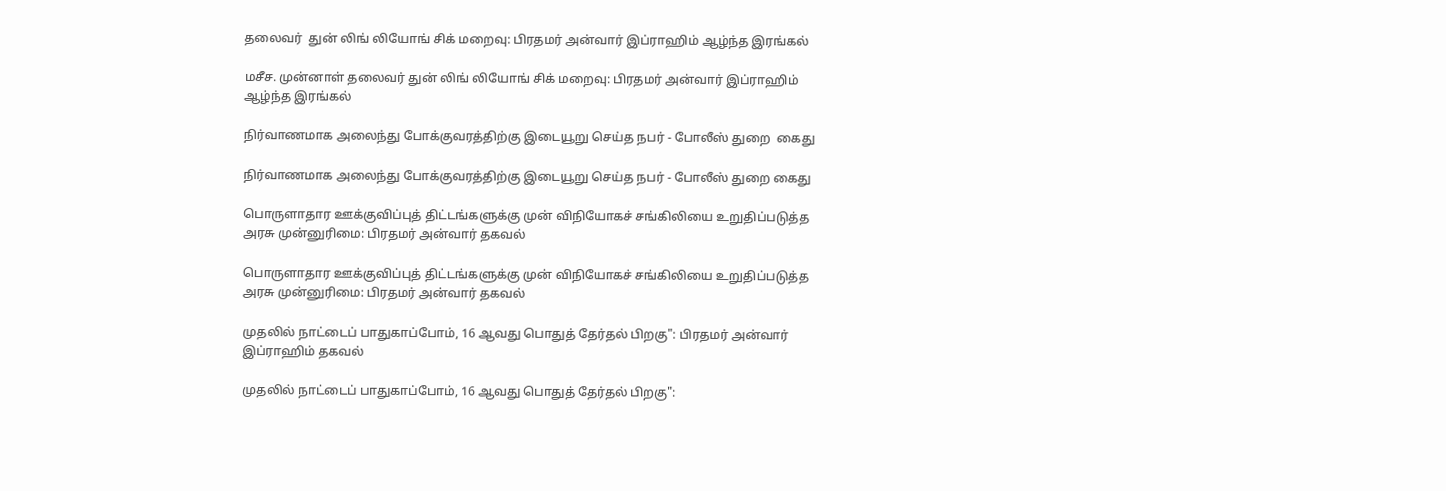தலைவர்  துன் லிங் லியோங் சிக் மறைவு: பிரதமர் அன்வார் இப்ராஹிம் ஆழ்ந்த இரங்கல்

மசீச. முன்னாள் தலைவர் துன் லிங் லியோங் சிக் மறைவு: பிரதமர் அன்வார் இப்ராஹிம் ஆழ்ந்த இரங்கல்

நிர்வாணமாக அலைந்து போக்குவரத்திற்கு இடையூறு செய்த நபர் - போலீஸ் துறை  கைது

நிர்வாணமாக அலைந்து போக்குவரத்திற்கு இடையூறு செய்த நபர் - போலீஸ் துறை கைது

பொருளாதார ஊக்குவிப்புத் திட்டங்களுக்கு முன் விநியோகச் சங்கிலியை உறுதிப்படுத்த அரசு முன்னுரிமை: பிரதமர் அன்வார் தகவல்

பொருளாதார ஊக்குவிப்புத் திட்டங்களுக்கு முன் விநியோகச் சங்கிலியை உறுதிப்படுத்த அரசு முன்னுரிமை: பிரதமர் அன்வார் தகவல்

முதலில் நாட்டைப் பாதுகாப்போம், 16 ஆவது பொதுத் தேர்தல் பிறகு": பிரதமர் அன்வார் இப்ராஹிம் தகவல்

முதலில் நாட்டைப் பாதுகாப்போம், 16 ஆவது பொதுத் தேர்தல் பிறகு":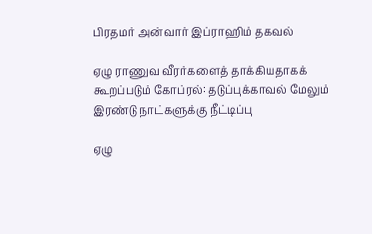பிரதமர் அன்வார் இப்ராஹிம் தகவல்

ஏழு ராணுவ வீரர்களைத் தாக்கியதாகக் கூறப்படும் கோப்ரல்: தடுப்புக்காவல் மேலும் இரண்டு நாட்களுக்கு நீட்டிப்பு

ஏழு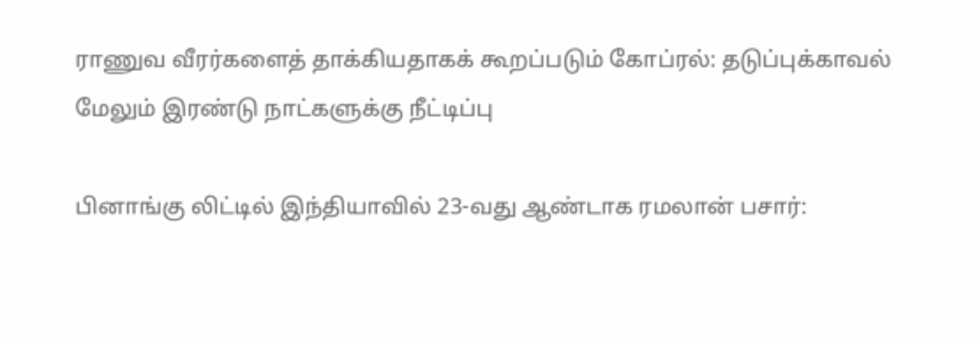ராணுவ வீரர்களைத் தாக்கியதாகக் கூறப்படும் கோப்ரல்: தடுப்புக்காவல் மேலும் இரண்டு நாட்களுக்கு நீட்டிப்பு

பினாங்கு லிட்டில் இந்தியாவில் 23-வது ஆண்டாக ரமலான் பசார்: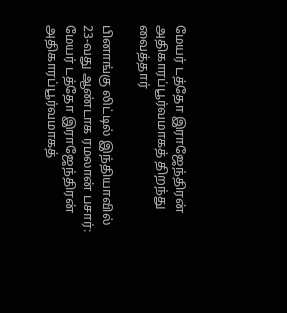மேயர் டத்தோ இராஜேந்திரன் அதிகாரப்பூர்வமாகத் திறந்து வைத்தார்

பினாங்கு லிட்டில் இந்தியாவில் 23-வது ஆண்டாக ரமலான் பசார்: மேயர் டத்தோ இராஜேந்திரன் அதிகாரப்பூர்வமாகத்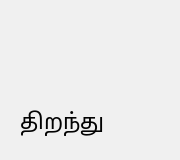திறந்து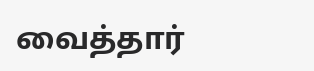வைத்தார்